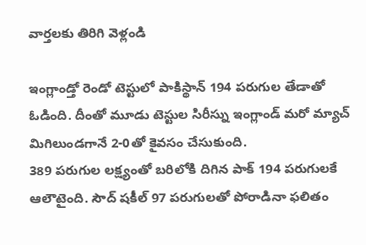వార్తలకు తిరిగి వెళ్లండి

ఇంగ్లాండ్తో రెండో టెస్టులో పాకిస్థాన్ 194 పరుగుల తేడాతో ఓడింది. దీంతో మూడు టెస్టుల సిరీస్ను ఇంగ్లాండ్ మరో మ్యాచ్ మిగిలుండగానే 2-0తో కైవసం చేసుకుంది.
389 పరుగుల లక్ష్యంతో బరిలోకి దిగిన పాక్ 194 పరుగులకే ఆలౌటైంది. సౌద్ షకీల్ 97 పరుగులతో పోరాడినా ఫలితం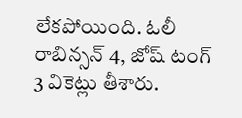లేకపోయింది. ఓలీ రాబిన్సన్ 4, జోష్ టంగ్ 3 వికెట్లు తీశారు.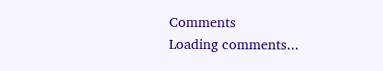Comments
Loading comments...